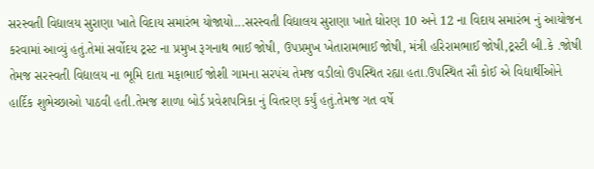સરસ્વતી વિદ્યાલય સુરાણા ખાતે વિદાય સમારંભ યોજાયો...સરસ્વતી વિદ્યાલય સુરાણા ખાતે ઘોરણ 10 અને 12 ના વિદાય સમારંભ નું આયોજન કરવામાં આવ્યું હતું.તેમાં સર્વોદય ટ્રસ્ટ ના પ્રમુખ રૂગનાથ ભાઈ જોષી, ઉપપ્રમુખ ખેતારામભાઈ જોષી, મંત્રી હરિરામભાઈ જોષી,ટ્રસ્ટી બી.કે .જોષી તેમજ સરસ્વતી વિદ્યાલય ના ભૂમિ દાતા મફાભાઈ જોશી ગામના સરપંચ તેમજ વડીલો ઉપસ્થિત રહ્યા હતા.ઉપસ્થિત સૌ કોઈ એ વિદ્યાર્થીઓને હાર્દિક શુભેચ્છાઓ પાઠવી હતી.તેમજ શાળા બોર્ડ પ્રવેશપત્રિકા નું વિતરણ કર્યું હતું.તેમજ ગત વર્ષે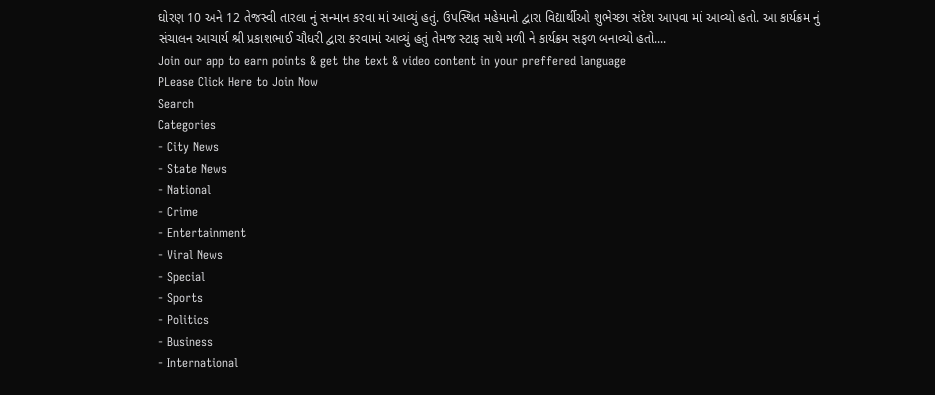ઘોરણ 10 અને 12 તેજસ્વી તારલા નું સન્માન કરવા માં આવ્યું હતું. ઉપસ્થિત મહેમાનો દ્વારા વિદ્યાર્થીઓ શુભેચ્છા સંદેશ આપવા માં આવ્યો હતો. આ કાર્યક્રમ નું સંચાલન આચાર્ય શ્રી પ્રકાશભાઈ ચૌધરી દ્વારા કરવામાં આવ્યું હતું તેમજ સ્ટાફ સાથે મળી ને કાર્યક્રમ સફળ બનાવ્યો હતો....
Join our app to earn points & get the text & video content in your preffered language
PLease Click Here to Join Now
Search
Categories
- City News
- State News
- National
- Crime
- Entertainment
- Viral News
- Special
- Sports
- Politics
- Business
- International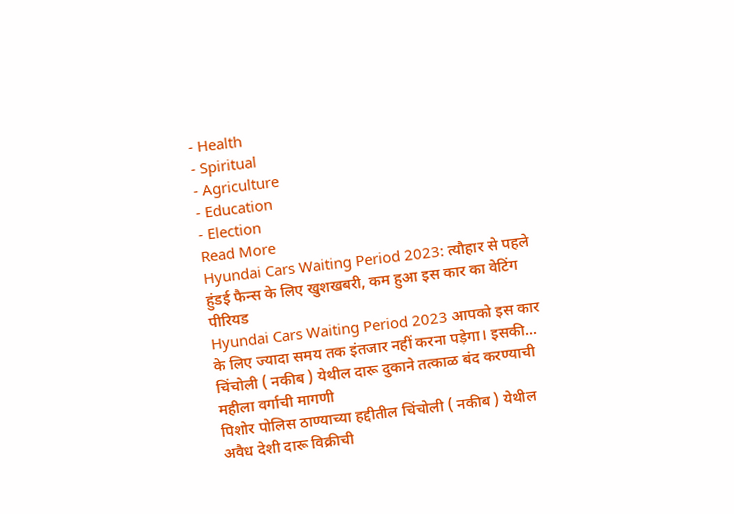- Health
- Spiritual
- Agriculture
- Education
- Election
Read More
Hyundai Cars Waiting Period 2023: त्यौहार से पहले हुंडई फैन्स के लिए खुशखबरी, कम हुआ इस कार का वेटिंग पीरियड
Hyundai Cars Waiting Period 2023 आपको इस कार के लिए ज्यादा समय तक इंतजार नहीं करना पड़ेगा। इसकी...
चिंचोली ( नकीब ) येथील दारू दुकाने तत्काळ बंद करण्याची महीला वर्गाची मागणी
पिशोर पोलिस ठाण्याच्या हद्दीतील चिंचोली ( नकीब ) येथील अवैध देशी दारू विक्रीची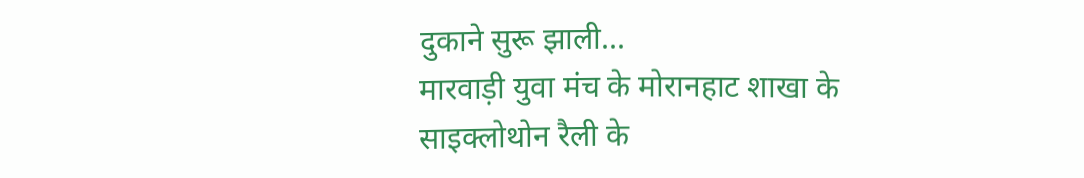दुकाने सुरू झाली...
मारवाड़ी युवा मंच के मोरानहाट शाखा के साइक्लोथोन रैली के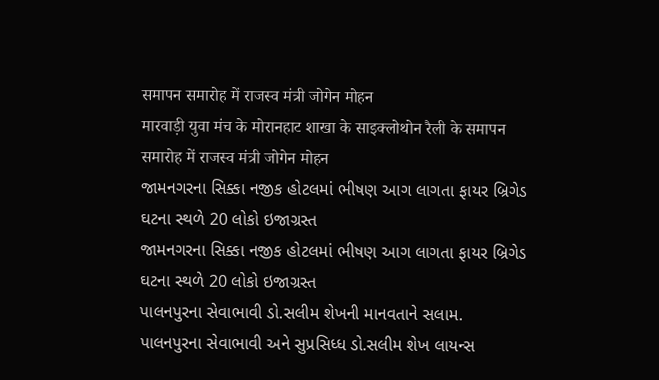समापन समारोह में राजस्व मंत्री जोगेन मोहन
मारवाड़ी युवा मंच के मोरानहाट शाखा के साइक्लोथोन रैली के समापन समारोह में राजस्व मंत्री जोगेन मोहन
જામનગરના સિક્કા નજીક હોટલમાં ભીષણ આગ લાગતા ફાયર બ્રિગેડ ઘટના સ્થળે 20 લોકો ઇજાગ્રસ્ત
જામનગરના સિક્કા નજીક હોટલમાં ભીષણ આગ લાગતા ફાયર બ્રિગેડ ઘટના સ્થળે 20 લોકો ઇજાગ્રસ્ત
પાલનપુરના સેવાભાવી ડો.સલીમ શેખની માનવતાને સલામ.
પાલનપુરના સેવાભાવી અને સુપ્રસિધ્ધ ડો.સલીમ શેખ લાયન્સ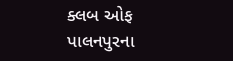ક્લબ ઓફ પાલનપુરના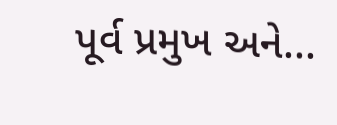પૂર્વ પ્રમુખ અને...